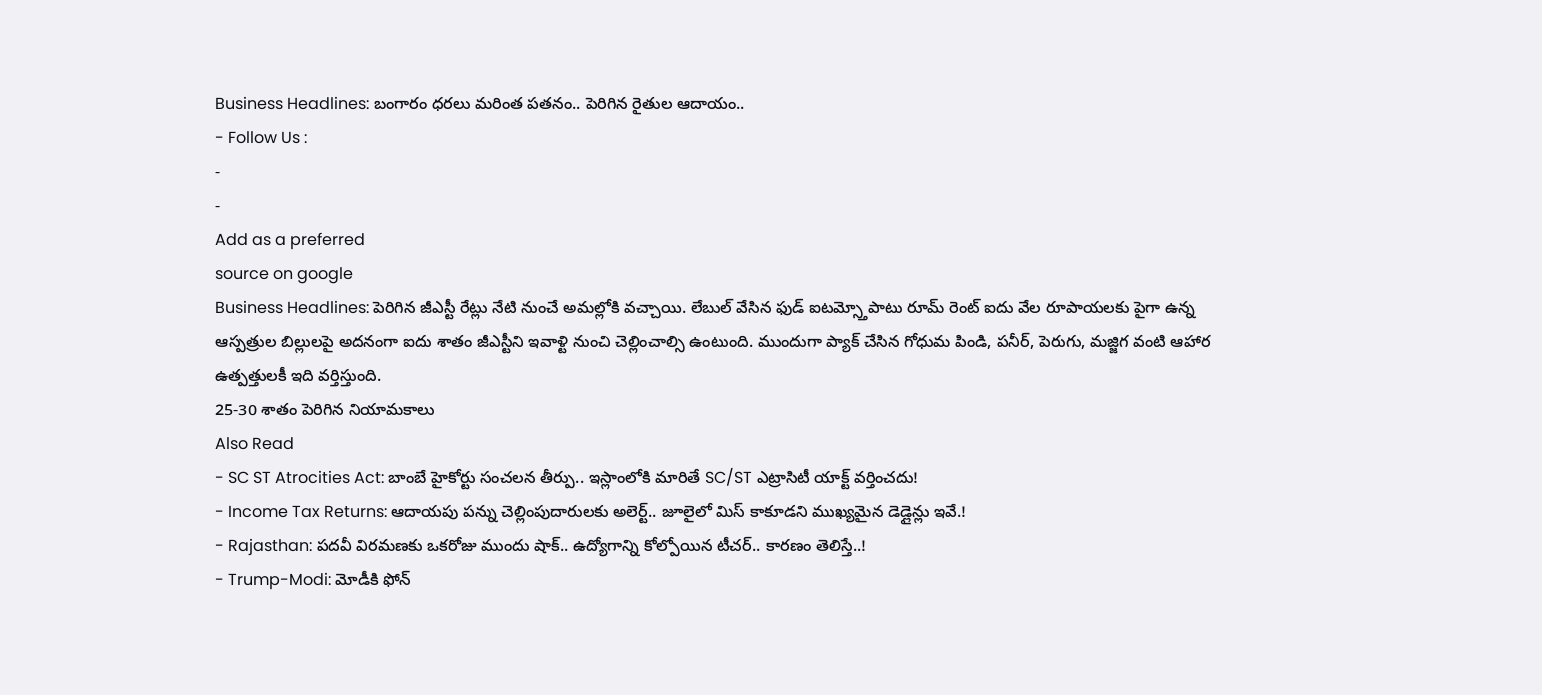Business Headlines: బంగారం ధరలు మరింత పతనం.. పెరిగిన రైతుల ఆదాయం..
- Follow Us :
-
-
Add as a preferred
source on google
Business Headlines: పెరిగిన జీఎస్టీ రేట్లు నేటి నుంచే అమల్లోకి వచ్చాయి. లేబుల్ వేసిన ఫుడ్ ఐటమ్స్తోపాటు రూమ్ రెంట్ ఐదు వేల రూపాయలకు పైగా ఉన్న ఆస్పత్రుల బిల్లులపై అదనంగా ఐదు శాతం జీఎస్టీని ఇవాళ్టి నుంచి చెల్లించాల్సి ఉంటుంది. ముందుగా ప్యాక్ చేసిన గోధుమ పిండి, పనీర్, పెరుగు, మజ్జిగ వంటి ఆహార ఉత్పత్తులకీ ఇది వర్తిస్తుంది.
25-30 శాతం పెరిగిన నియామకాలు
Also Read
- SC ST Atrocities Act: బాంబే హైకోర్టు సంచలన తీర్పు.. ఇస్లాంలోకి మారితే SC/ST ఎట్రాసిటీ యాక్ట్ వర్తించదు!
- Income Tax Returns: ఆదాయపు పన్ను చెల్లింపుదారులకు అలెర్ట్.. జూలైలో మిస్ కాకూడని ముఖ్యమైన డెడ్లైన్లు ఇవే.!
- Rajasthan: పదవీ విరమణకు ఒకరోజు ముందు షాక్.. ఉద్యోగాన్ని కోల్పోయిన టీచర్.. కారణం తెలిస్తే..!
- Trump-Modi: మోడీకి ఫోన్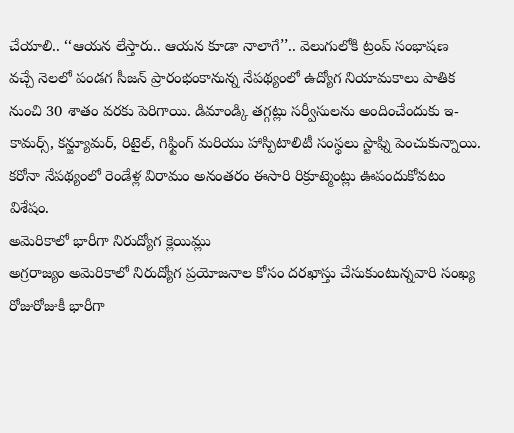చేయాలి.. ‘‘ఆయన లేస్తారు.. ఆయన కూడా నాలాగే’’.. వెలుగులోకి ట్రంప్ సంభాషణ
వచ్చే నెలలో పండగ సీజన్ ప్రారంభంకానున్న నేపథ్యంలో ఉద్యోగ నియామకాలు పాతిక నుంచి 30 శాతం వరకు పెరిగాయి. డిమాండ్కి తగ్గట్లు సర్వీసులను అందించేందుకు ఇ-కామర్స్, కన్జ్యూమర్, రిటైల్, గిఫ్టింగ్ మరియు హాస్పిటాలిటీ సంస్థలు స్టాఫ్ని పెంచుకున్నాయి. కరోనా నేపథ్యంలో రెండేళ్ల విరామం అనంతరం ఈసారి రిక్రూట్మెంట్లు ఊపందుకోవటం విశేషం.
అమెరికాలో భారీగా నిరుద్యోగ క్లెయిమ్లు
అగ్రరాజ్యం అమెరికాలో నిరుద్యోగ ప్రయోజనాల కోసం దరఖాస్తు చేసుకుంటున్నవారి సంఖ్య రోజురోజుకీ భారీగా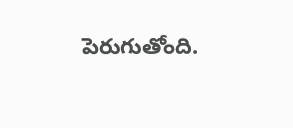పెరుగుతోంది.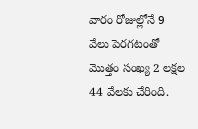వారం రోజుల్లోనే 9 వేలు పెరగటంతో మొత్తం సంఖ్య 2 లక్షల 44 వేలకు చేరింది.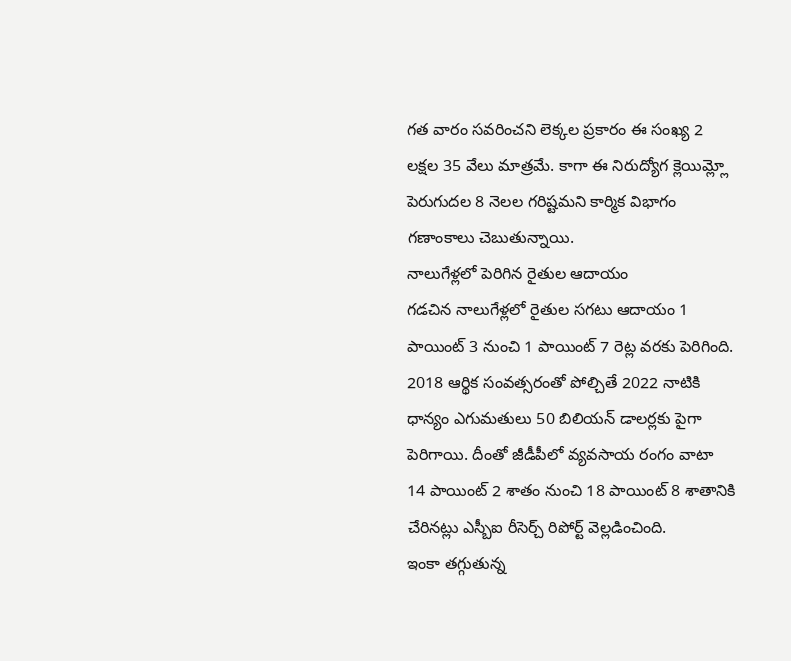గత వారం సవరించని లెక్కల ప్రకారం ఈ సంఖ్య 2 లక్షల 35 వేలు మాత్రమే. కాగా ఈ నిరుద్యోగ క్లెయిమ్ల్లో పెరుగుదల 8 నెలల గరిష్టమని కార్మిక విభాగం గణాంకాలు చెబుతున్నాయి.
నాలుగేళ్లలో పెరిగిన రైతుల ఆదాయం
గడచిన నాలుగేళ్లలో రైతుల సగటు ఆదాయం 1 పాయింట్ 3 నుంచి 1 పాయింట్ 7 రెట్ల వరకు పెరిగింది. 2018 ఆర్థిక సంవత్సరంతో పోల్చితే 2022 నాటికి ధాన్యం ఎగుమతులు 50 బిలియన్ డాలర్లకు పైగా పెరిగాయి. దీంతో జీడీపీలో వ్యవసాయ రంగం వాటా 14 పాయింట్ 2 శాతం నుంచి 18 పాయింట్ 8 శాతానికి చేరినట్లు ఎస్బీఐ రీసెర్చ్ రిపోర్ట్ వెల్లడించింది.
ఇంకా తగ్గుతున్న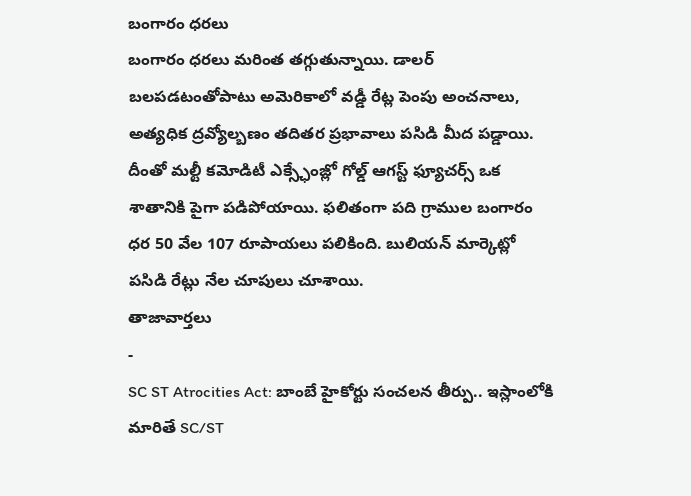బంగారం ధరలు
బంగారం ధరలు మరింత తగ్గుతున్నాయి. డాలర్ బలపడటంతోపాటు అమెరికాలో వడ్డీ రేట్ల పెంపు అంచనాలు, అత్యధిక ద్రవ్యోల్బణం తదితర ప్రభావాలు పసిడి మీద పడ్డాయి. దీంతో మల్టీ కమోడిటీ ఎక్స్ఛేంజ్లో గోల్డ్ ఆగస్ట్ ఫ్యూచర్స్ ఒక శాతానికి పైగా పడిపోయాయి. ఫలితంగా పది గ్రాముల బంగారం ధర 50 వేల 107 రూపాయలు పలికింది. బులియన్ మార్కెట్లో పసిడి రేట్లు నేల చూపులు చూశాయి.
తాజావార్తలు
-
SC ST Atrocities Act: బాంబే హైకోర్టు సంచలన తీర్పు.. ఇస్లాంలోకి మారితే SC/ST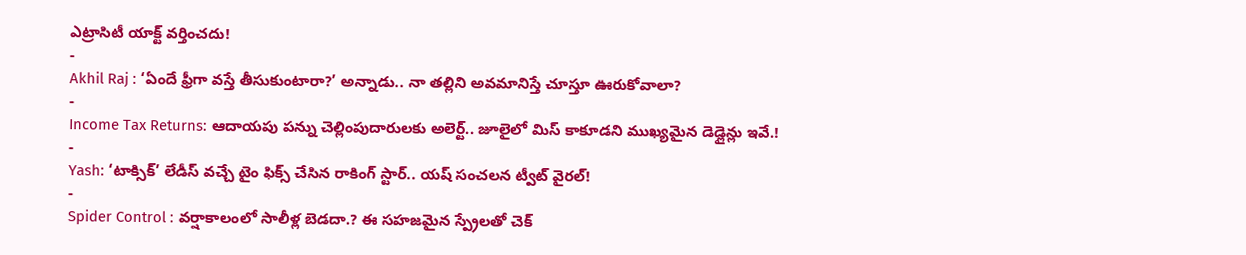ఎట్రాసిటీ యాక్ట్ వర్తించదు!
-
Akhil Raj : ‘ఏందే ఫ్రీగా వస్తే తీసుకుంటారా?’ అన్నాడు.. నా తల్లిని అవమానిస్తే చూస్తూ ఊరుకోవాలా?
-
Income Tax Returns: ఆదాయపు పన్ను చెల్లింపుదారులకు అలెర్ట్.. జూలైలో మిస్ కాకూడని ముఖ్యమైన డెడ్లైన్లు ఇవే.!
-
Yash: ‘టాక్సిక్’ లేడీస్ వచ్చే టైం ఫిక్స్ చేసిన రాకింగ్ స్టార్.. యష్ సంచలన ట్వీట్ వైరల్!
-
Spider Control : వర్షాకాలంలో సాలీళ్ల బెడదా.? ఈ సహజమైన స్ప్రేలతో చెక్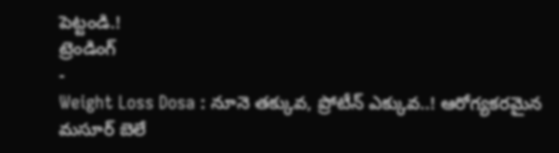పెట్టండి.!
ట్రెండింగ్
-
Weight Loss Dosa : నూనె తక్కువ, ప్రోటీన్ ఎక్కువ..! ఆరోగ్యకరమైన మసూర్ బెలే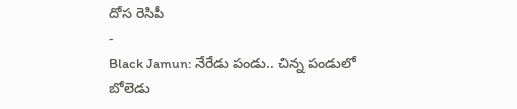దోస రెసిపీ
-
Black Jamun: నేరేడు పండు.. చిన్న పండులో బోలెడు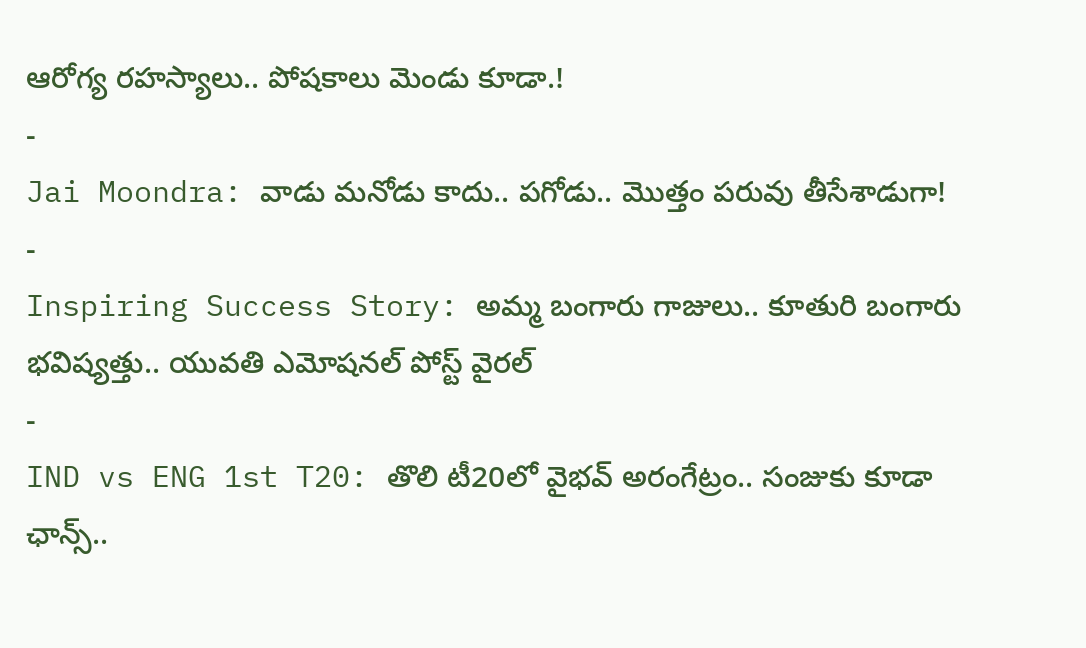ఆరోగ్య రహస్యాలు.. పోషకాలు మెండు కూడా.!
-
Jai Moondra: వాడు మనోడు కాదు.. పగోడు.. మొత్తం పరువు తీసేశాడుగా!
-
Inspiring Success Story: అమ్మ బంగారు గాజులు.. కూతురి బంగారు భవిష్యత్తు.. యువతి ఎమోషనల్ పోస్ట్ వైరల్
-
IND vs ENG 1st T20: తొలి టీ20లో వైభవ్ అరంగేట్రం.. సంజుకు కూడా ఛాన్స్..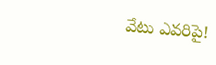వేటు ఎవరిపై!